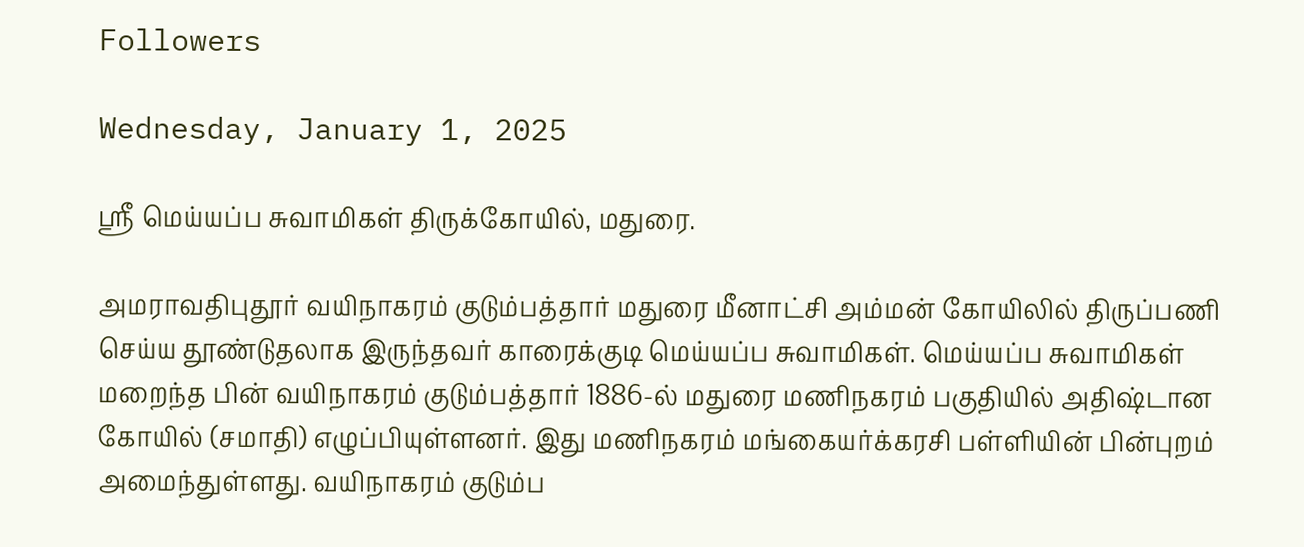Followers

Wednesday, January 1, 2025

ஸ்ரீ மெய்யப்ப சுவாமிகள் திருக்கோயில், மதுரை.

அமராவதிபுதூர் வயிநாகரம் குடும்பத்தார் மதுரை மீனாட்சி அம்மன் கோயிலில் திருப்பணி செய்ய தூண்டுதலாக இருந்தவர் காரைக்குடி மெய்யப்ப சுவாமிகள். மெய்யப்ப சுவாமிகள் மறைந்த பின் வயிநாகரம் குடும்பத்தார் 1886-ல் மதுரை மணிநகரம் பகுதியில் அதிஷ்டான கோயில் (சமாதி) எழுப்பியுள்ளனர். இது மணிநகரம் மங்கையர்க்கரசி பள்ளியின் பின்புறம் அமைந்துள்ளது. வயிநாகரம் குடும்ப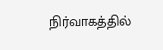நிர்வாகத்தில்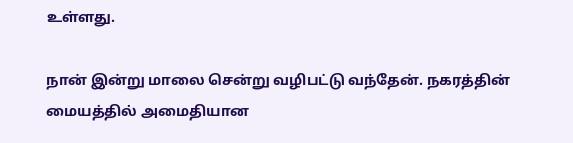உள்ளது.

நான் இன்று மாலை சென்று வழிபட்டு வந்தேன். நகரத்தின் மையத்தில் அமைதியான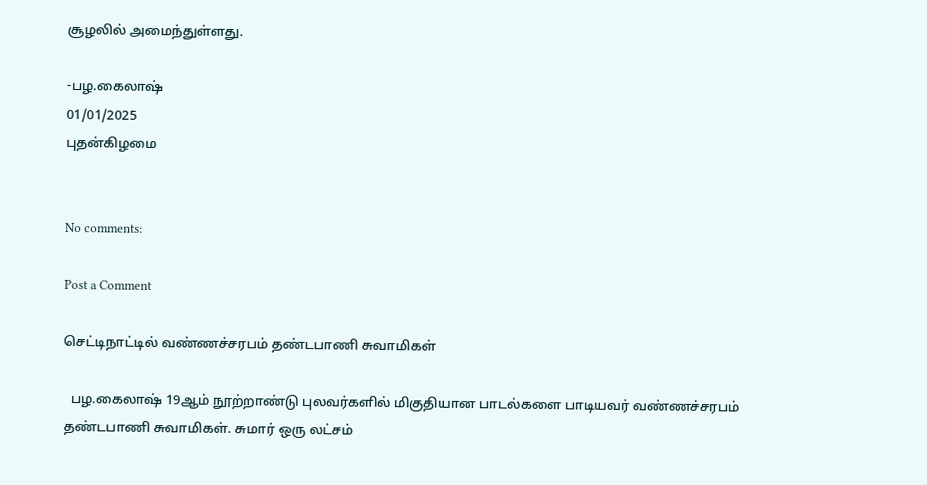சூழலில் அமைந்துள்ளது.

-பழ.கைலாஷ்
01/01/2025
புதன்கிழமை


No comments:

Post a Comment

செட்டிநாட்டில் வண்ணச்சரபம் தண்டபாணி சுவாமிகள்

  பழ.கைலாஷ் 19ஆம் நூற்றாண்டு புலவர்களில் மிகுதியான பாடல்களை பாடியவர் வண்ணச்சரபம் தண்டபாணி சுவாமிகள். சுமார் ஒரு லட்சம்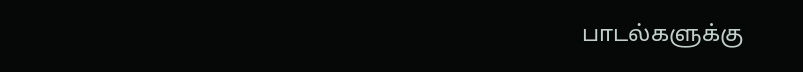பாடல்களுக்கு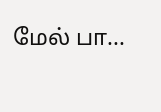மேல் பா...